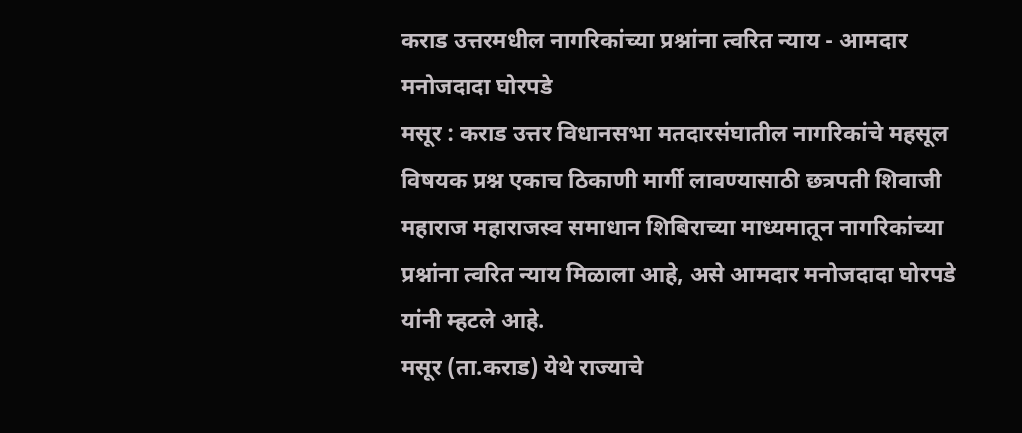कराड उत्तरमधील नागरिकांच्या प्रश्नांना त्वरित न्याय - आमदार मनोजदादा घोरपडे
मसूर : कराड उत्तर विधानसभा मतदारसंघातील नागरिकांचे महसूल विषयक प्रश्न एकाच ठिकाणी मार्गी लावण्यासाठी छत्रपती शिवाजी महाराज महाराजस्व समाधान शिबिराच्या माध्यमातून नागरिकांच्या प्रश्नांना त्वरित न्याय मिळाला आहे, असे आमदार मनोजदादा घोरपडे यांनी म्हटले आहे.
मसूर (ता.कराड) येथे राज्याचे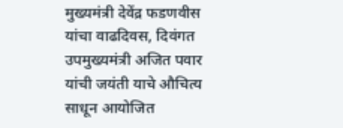मुख्यमंत्री देवेंद्र फडणवीस यांचा वाढदिवस, दिवंगत उपमुख्यमंत्री अजित पवार यांची जयंती याचे औचित्य साधून आयोजित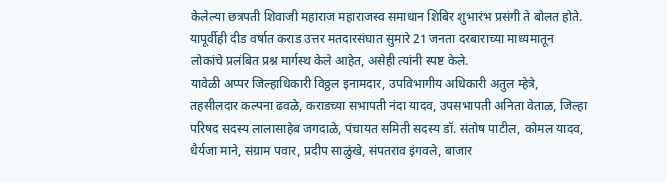केलेल्या छत्रपती शिवाजी महाराज महाराजस्व समाधान शिबिर शुभारंभ प्रसंगी ते बोलत होते. यापूर्वीही दीड वर्षात कराड उत्तर मतदारसंघात सुमारे 21 जनता दरबाराच्या माध्यमातून लोकांचे प्रलंबित प्रश्न मार्गस्थ केले आहेत, असेही त्यांनी स्पष्ट केले.
यावेळी अप्पर जिल्हाधिकारी विठ्ठल इनामदार, उपविभागीय अधिकारी अतुल म्हेत्रे, तहसीलदार कल्पना ढवळे, कराडच्या सभापती नंदा यादव, उपसभापती अनिता वेताळ, जिल्हा परिषद सदस्य लालासाहेब जगदाळे, पंचायत समिती सदस्य डॉ. संतोष पाटील, कोमल यादव, धैर्यजा माने, संग्राम पवार, प्रदीप साळुंखे, संपतराव इंगवले, बाजार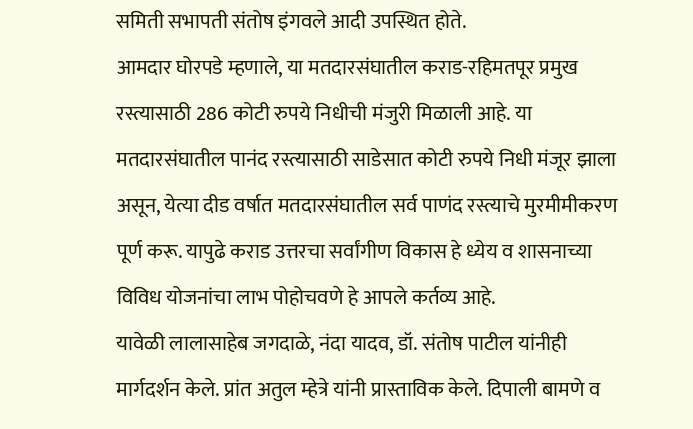समिती सभापती संतोष इंगवले आदी उपस्थित होते.
आमदार घोरपडे म्हणाले, या मतदारसंघातील कराड-रहिमतपूर प्रमुख रस्त्यासाठी 286 कोटी रुपये निधीची मंजुरी मिळाली आहे. या मतदारसंघातील पानंद रस्त्यासाठी साडेसात कोटी रुपये निधी मंजूर झाला असून, येत्या दीड वर्षात मतदारसंघातील सर्व पाणंद रस्त्याचे मुरमीमीकरण पूर्ण करू. यापुढे कराड उत्तरचा सर्वांगीण विकास हे ध्येय व शासनाच्या विविध योजनांचा लाभ पोहोचवणे हे आपले कर्तव्य आहे.
यावेळी लालासाहेब जगदाळे, नंदा यादव, डॉ. संतोष पाटील यांनीही मार्गदर्शन केले. प्रांत अतुल म्हेत्रे यांनी प्रास्ताविक केले. दिपाली बामणे व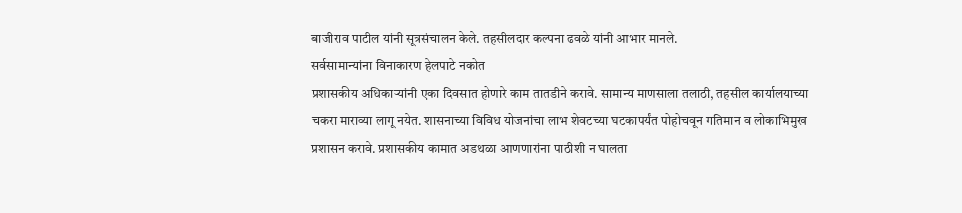बाजीराव पाटील यांनी सूत्रसंचालन केले. तहसीलदार कल्पना ढवळे यांनी आभार मानले.
सर्वसामान्यांना विनाकारण हेलपाटे नकोत
प्रशासकीय अधिकाऱ्यांनी एका दिवसात होणारे काम तातडीने करावे. सामान्य माणसाला तलाठी, तहसील कार्यालयाच्या चकरा माराव्या लागू नयेत. शासनाच्या विविध योजनांचा लाभ शेवटच्या घटकापर्यंत पोहोचवून गतिमान व लोकाभिमुख प्रशासन करावे. प्रशासकीय कामात अडथळा आणणारांना पाठीशी न घालता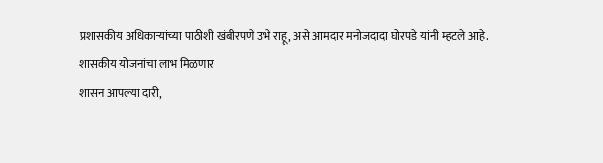प्रशासकीय अधिकाऱ्यांच्या पाठीशी खंबीरपणे उभे राहू, असे आमदार मनोजदादा घोरपडे यांनी म्हटले आहे.
शासकीय योजनांचा लाभ मिळणार
शासन आपल्या दारी,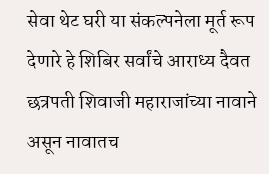सेवा थेट घरी या संकल्पनेला मूर्त रूप देणारे हे शिबिर सर्वांचे आराध्य दैवत छत्रपती शिवाजी महाराजांच्या नावाने असून नावातच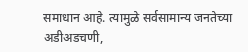समाधान आहे. त्यामुळे सर्वसामान्य जनतेच्या अडीअडचणी,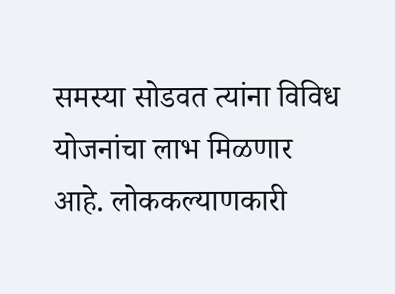समस्या सोडवत त्यांना विविध योजनांचा लाभ मिळणार आहे. लोककल्याणकारी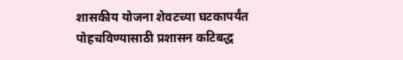शासकीय योजना शेवटच्या घटकापर्यंत पोहचविण्यासाठी प्रशासन कटिबद्ध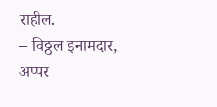राहील.
– विठ्ठल इनामदार, अप्पर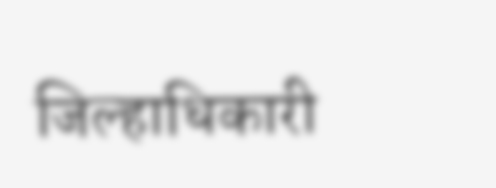जिल्हाधिकारी